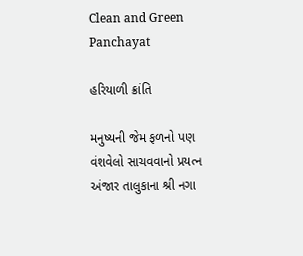Clean and Green Panchayat

હરિયાળી ક્રાંતિ

મનુષ્યની જેમ ફળનો પણ વંશવેલો સાચવવાનો પ્રયત્ન અંજાર તાલુકાના શ્રી નગા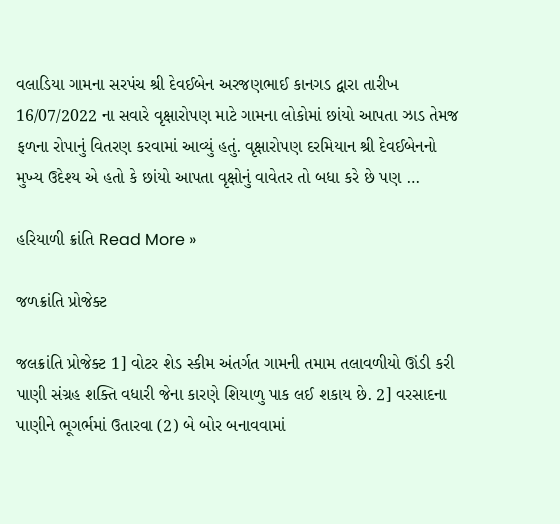વલાડિયા ગામના સરપંચ શ્રી દેવઈબેન અરજણભાઈ કાનગડ દ્વારા તારીખ 16/07/2022 ના સવારે વૃક્ષારોપણ માટે ગામના લોકોમાં છાંયો આપતા ઝાડ તેમજ ફળના રોપાનું વિતરણ કરવામાં આવ્યું હતું. વૃક્ષારોપણ દરમિયાન શ્રી દેવઈબેનનો મુખ્ય ઉદેશ્ય એ હતો કે છાંયો આપતા વૃક્ષોનું વાવેતર તો બધા કરે છે પણ …

હરિયાળી ક્રાંતિ Read More »

જળક્રાંતિ પ્રોજેક્ટ

જલક્રાંતિ પ્રોજેક્ટ 1] વોટર શેડ સ્કીમ અંતર્ગત ગામની તમામ તલાવળીયો ઊંડી કરી પાણી સંગ્રહ શક્તિ વધારી જેના કારણે શિયાળુ પાક લઈ શકાય છે. 2] વરસાદના પાણીને ભૂગર્ભમાં ઉતારવા (2) બે બોર બનાવવામાં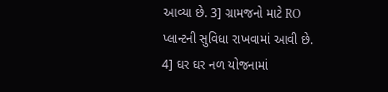આવ્યા છે. 3] ગ્રામજનો માટે RO પ્લાન્ટની સુવિધા રાખવામાં આવી છે. 4] ઘર ઘર નળ યોજનામાં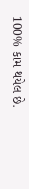100% કામ થયેલ છે.